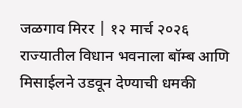जळगाव मिरर | १२ मार्च २०२६
राज्यातील विधान भवनाला बॉम्ब आणि मिसाईलने उडवून देण्याची धमकी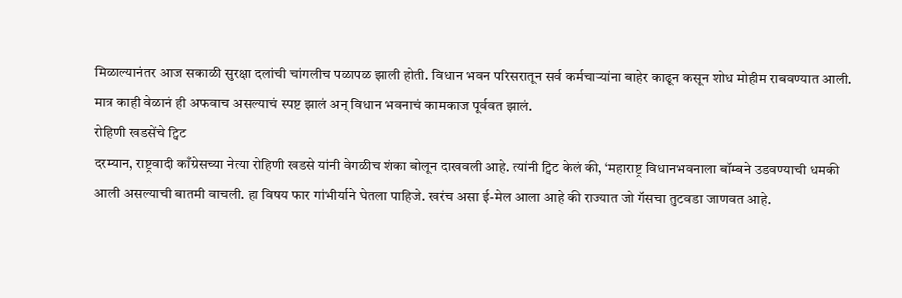मिळाल्यानंतर आज सकाळी सुरक्षा दलांची चांगलीच पळापळ झाली होती. विधान भवन परिसरातून सर्व कर्मचाऱ्यांना बाहेर काढून कसून शोध मोहीम राबवण्यात आली. मात्र काही वेळानं ही अफवाच असल्याचं स्पष्ट झालं अन् विधान भवनाचं कामकाज पूर्ववत झालं.
रोहिणी खडसेंचे ट्विट
दरम्यान, राष्ट्रवादी काँग्रेसच्या नेत्या रोहिणी खडसे यांनी वेगळीच शंका बोलून दाखवली आहे. त्यांनी ट्विट केलं की, ‘महाराष्ट्र विधानभवनाला बॉम्बने उडवण्याची धमकी आली असल्याची बातमी वाचली. हा विषय फार गांभीर्याने घेतला पाहिजे. खरंच असा ई-मेल आला आहे की राज्यात जो गॅसचा तुटवडा जाणवत आहे.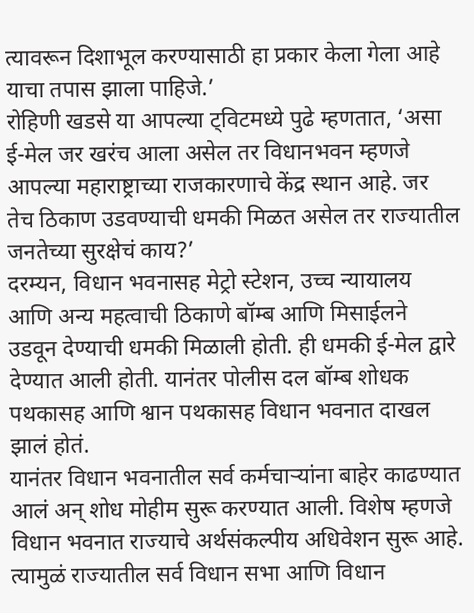त्यावरून दिशाभूल करण्यासाठी हा प्रकार केला गेला आहे याचा तपास झाला पाहिजे.’
रोहिणी खडसे या आपल्या ट्विटमध्ये पुढे म्हणतात, ‘असा ई-मेल जर खरंच आला असेल तर विधानभवन म्हणजे आपल्या महाराष्ट्राच्या राजकारणाचे केंद्र स्थान आहे. जर तेच ठिकाण उडवण्याची धमकी मिळत असेल तर राज्यातील जनतेच्या सुरक्षेचं काय?’
दरम्यन, विधान भवनासह मेट्रो स्टेशन, उच्च न्यायालय आणि अन्य महत्वाची ठिकाणे बॉम्ब आणि मिसाईलने उडवून देण्याची धमकी मिळाली होती. ही धमकी ई-मेल द्वारे देण्यात आली होती. यानंतर पोलीस दल बॉम्ब शोधक पथकासह आणि श्वान पथकासह विधान भवनात दाखल झालं होतं.
यानंतर विधान भवनातील सर्व कर्मचाऱ्यांना बाहेर काढण्यात आलं अन् शोध मोहीम सुरू करण्यात आली. विशेष म्हणजे विधान भवनात राज्याचे अर्थसंकल्पीय अधिवेशन सुरू आहे. त्यामुळं राज्यातील सर्व विधान सभा आणि विधान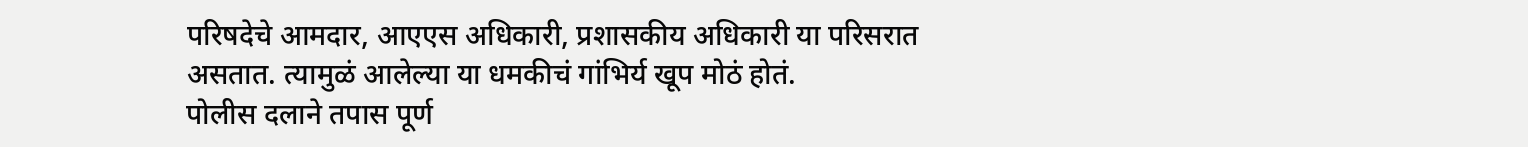परिषदेचे आमदार, आएएस अधिकारी, प्रशासकीय अधिकारी या परिसरात असतात. त्यामुळं आलेल्या या धमकीचं गांभिर्य खूप मोठं होतं.
पोलीस दलाने तपास पूर्ण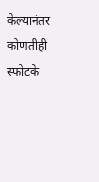केल्यानंतर कोणतीही स्फोटके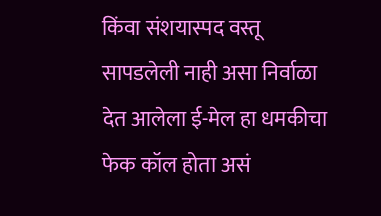किंवा संशयास्पद वस्तू सापडलेली नाही असा निर्वाळा देत आलेला ई-मेल हा धमकीचा फेक कॉल होता असं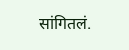सांगितलं.